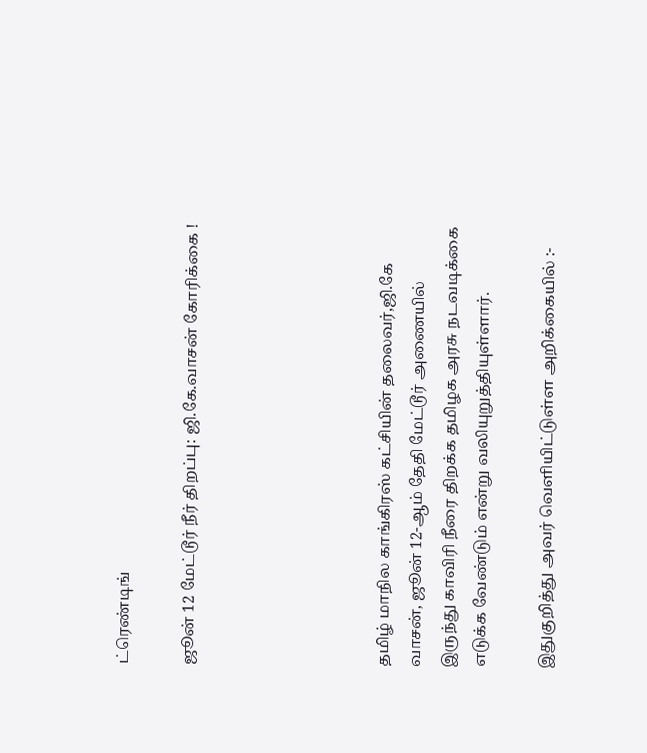ட்ரெண்டிங்

ஜூன் 12 மேட்டூர் நீர் திறப்பு: ஜி.கே.வாசன் கோரிக்கை !





தமிழ் மாநில காங்கிரஸ் கட்சியின் தலைவர்,ஜி.கே வாசன், ஜூன் 12-ஆம் தேதி மேட்டூர் அணையில் இருந்து காவிரி நீரை திறக்க தமிழக அரசு நடவடிக்கை எடுக்க வேண்டும் என்று வலியுறுத்தியுள்ளார்.

இதுகுறித்து அவர் வெளியிட்டுள்ள அறிக்கையில் :-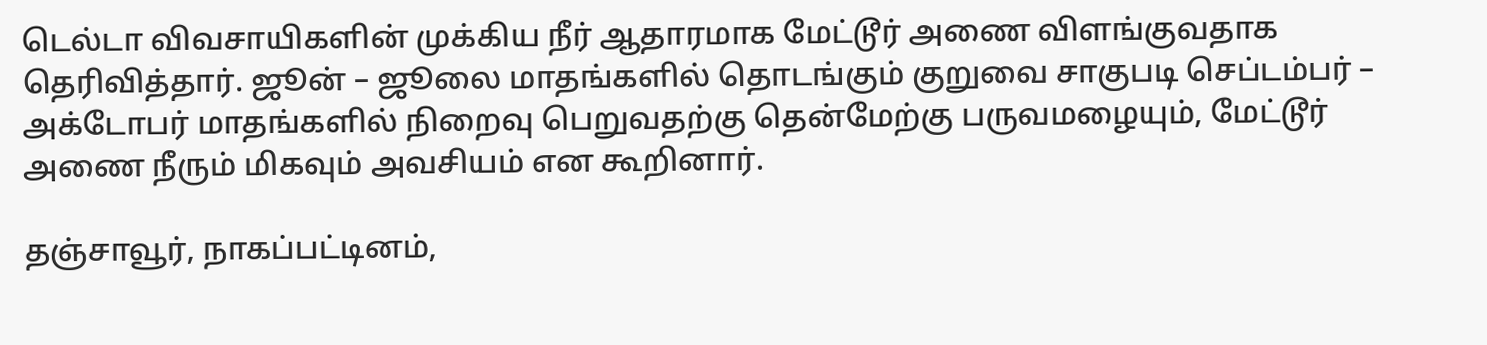டெல்டா விவசாயிகளின் முக்கிய நீர் ஆதாரமாக மேட்டூர் அணை விளங்குவதாக தெரிவித்தார். ஜூன் – ஜூலை மாதங்களில் தொடங்கும் குறுவை சாகுபடி செப்டம்பர் – அக்டோபர் மாதங்களில் நிறைவு பெறுவதற்கு தென்மேற்கு பருவமழையும், மேட்டூர் அணை நீரும் மிகவும் அவசியம் என கூறினார்.

தஞ்சாவூர், நாகப்பட்டினம்,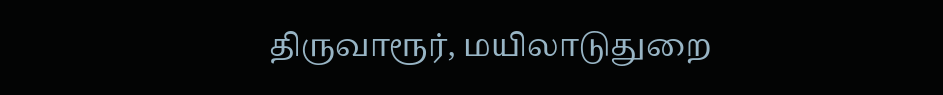திருவாரூர், மயிலாடுதுறை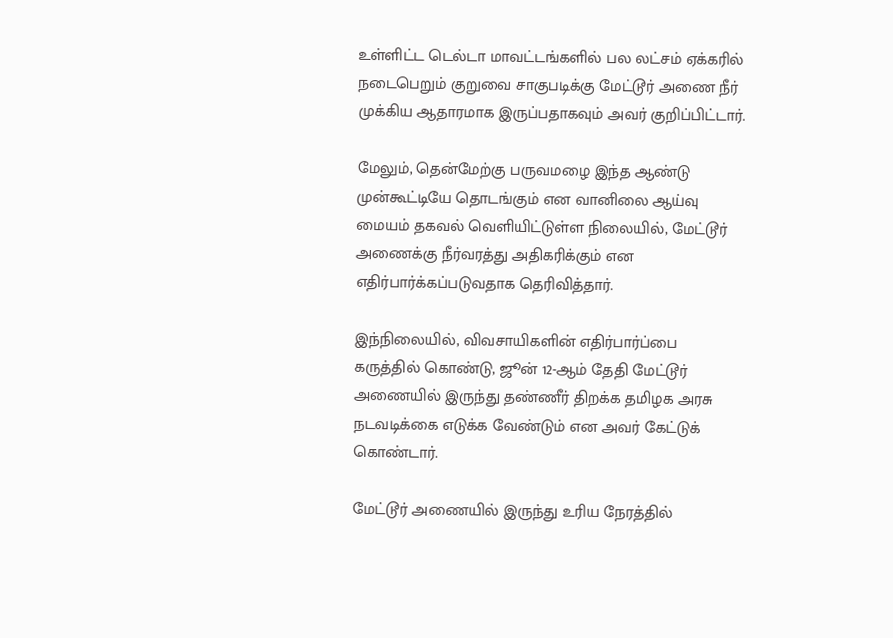உள்ளிட்ட டெல்டா மாவட்டங்களில் பல லட்சம் ஏக்கரில் நடைபெறும் குறுவை சாகுபடிக்கு மேட்டூர் அணை நீர் முக்கிய ஆதாரமாக இருப்பதாகவும் அவர் குறிப்பிட்டார்.

மேலும், தென்மேற்கு பருவமழை இந்த ஆண்டு முன்கூட்டியே தொடங்கும் என வானிலை ஆய்வு மையம் தகவல் வெளியிட்டுள்ள நிலையில், மேட்டூர் அணைக்கு நீர்வரத்து அதிகரிக்கும் என எதிர்பார்க்கப்படுவதாக தெரிவித்தார்.

இந்நிலையில், விவசாயிகளின் எதிர்பார்ப்பை கருத்தில் கொண்டு, ஜூன் 12-ஆம் தேதி மேட்டூர் அணையில் இருந்து தண்ணீர் திறக்க தமிழக அரசு நடவடிக்கை எடுக்க வேண்டும் என அவர் கேட்டுக் கொண்டார்.

மேட்டூர் அணையில் இருந்து உரிய நேரத்தில்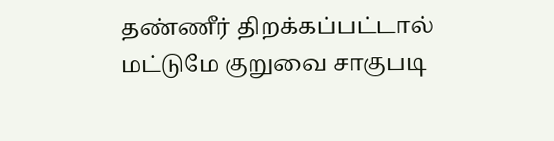தண்ணீர் திறக்கப்பட்டால் மட்டுமே குறுவை சாகுபடி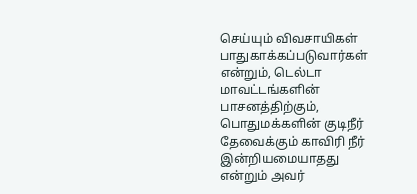செய்யும் விவசாயிகள் பாதுகாக்கப்படுவார்கள் என்றும், டெல்டா மாவட்டங்களின் பாசனத்திற்கும், பொதுமக்களின் குடிநீர் தேவைக்கும் காவிரி நீர் இன்றியமையாதது என்றும் அவர்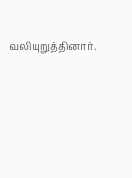வலியுறுத்தினார்.